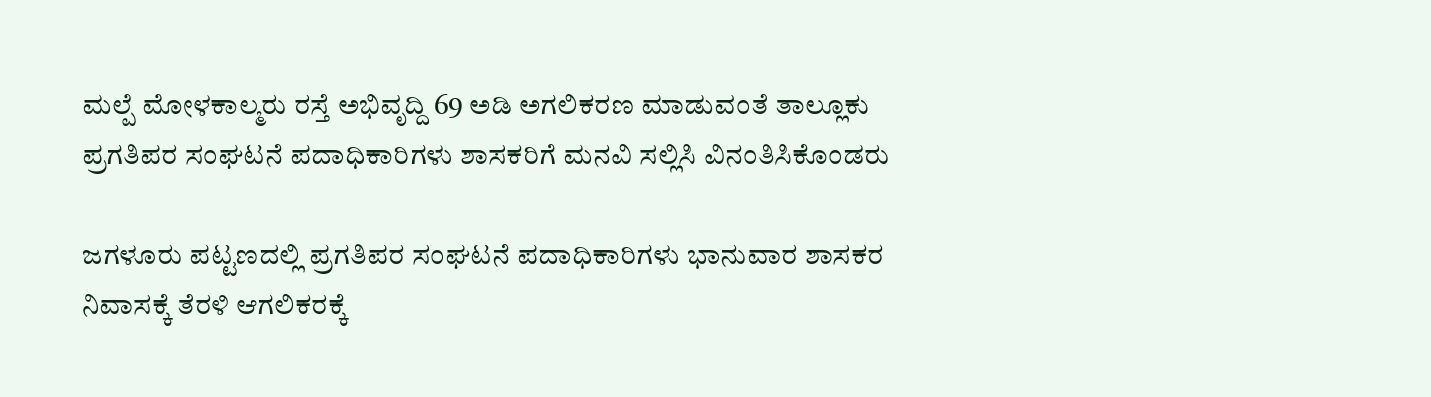ಮಲ್ಪೆ ಮೋಳಕಾಲ್ಮರು ರಸ್ತೆ ಅಭಿವೃದ್ದಿ 69 ಅಡಿ ಅಗಲಿಕರಣ ಮಾಡುವಂತೆ ತಾಲ್ಲೂಕು ಪ್ರಗತಿಪರ ಸಂಘಟನೆ ಪದಾಧಿಕಾರಿಗಳು ಶಾಸಕರಿಗೆ ಮನವಿ ಸಲ್ಲಿಸಿ ವಿನಂತಿಸಿಕೊಂಡರು

ಜಗಳೂರು ಪಟ್ಟಣದಲ್ಲಿ ಪ್ರಗತಿಪರ ಸಂಘಟನೆ ಪದಾಧಿಕಾರಿಗಳು ಭಾನುವಾರ ಶಾಸಕರ ನಿವಾಸಕ್ಕೆ ತೆರಳಿ‌ ಆಗಲಿಕರಕ್ಕೆ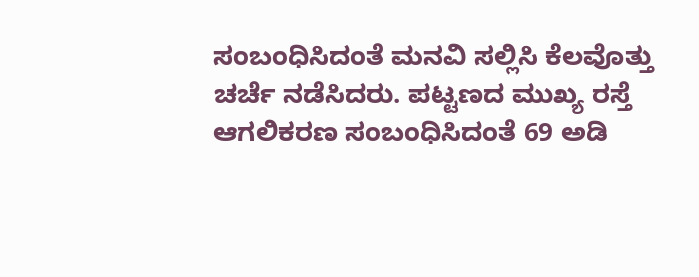ಸಂಬಂಧಿಸಿದಂತೆ ಮನವಿ ಸಲ್ಲಿಸಿ ಕೆಲವೊತ್ತು ಚರ್ಚೆ ನಡೆಸಿದರು. ಪಟ್ಟಣದ ಮುಖ್ಯ ರಸ್ತೆ ಆಗಲಿಕರಣ ಸಂಬಂಧಿಸಿದಂತೆ 69 ಅಡಿ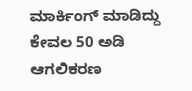ಮಾರ್ಕಿಂಗ್ ಮಾಡಿದ್ದು ಕೇವಲ 50 ಅಡಿ ಆಗಲಿಕರಣ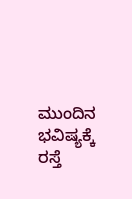ಮುಂದಿನ ಭವಿಷ್ಯಕ್ಕೆ ರಸ್ತೆ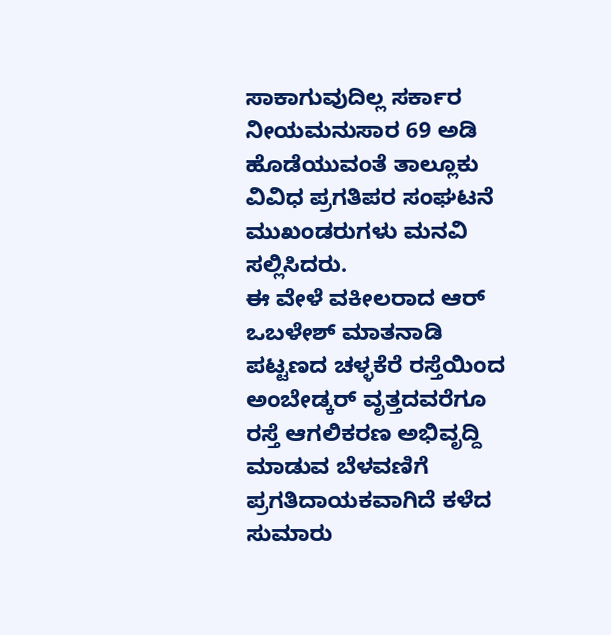ಸಾಕಾಗುವುದಿಲ್ಲ ಸರ್ಕಾರ ನೀಯಮನುಸಾರ 69 ಅಡಿ ಹೊಡೆಯುವಂತೆ ತಾಲ್ಲೂಕು ವಿವಿಧ ಪ್ರಗತಿಪರ ಸಂಘಟನೆ ಮುಖಂಡರುಗಳು ಮನವಿ ಸಲ್ಲಿಸಿದರು.
ಈ ವೇಳೆ ವಕೀಲರಾದ ಆರ್ ಒಬಳೇಶ್‌ ಮಾತನಾಡಿ ಪಟ್ಟಣದ ಚಳ್ಳಕೆರೆ ರಸ್ತೆಯಿಂದ ಅಂಬೇಡ್ಕರ್ ವೃತ್ತದವರೆಗೂ ರಸ್ತೆ ಆಗಲಿಕರಣ ಅಭಿವೃದ್ದಿ ಮಾಡುವ ಬೆಳವಣಿಗೆ ಪ್ರಗತಿದಾಯಕವಾಗಿದೆ ಕಳೆದ ಸುಮಾರು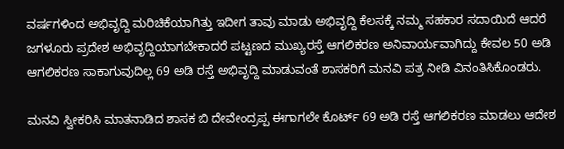ವರ್ಷಗಳಿಂದ ಅಭಿವೃದ್ದಿ ಮರಿಚಿಕೆಯಾಗಿತ್ತು ಇದೀಗ ತಾವು ಮಾಡು ಅಭಿವೃದ್ದಿ ಕೆಲಸಕ್ಕೆ ನಮ್ಮ ಸಹಕಾರ ಸದಾಯಿದೆ ಆದರೆ ಜಗಳೂರು ಪ್ರದೇಶ ಅಭಿವೃದ್ದಿಯಾಗಬೇಕಾದರೆ ಪಟ್ಟಣದ ಮುಖ್ಯರಸ್ತೆ ಆಗಲಿಕರಣ ಅನಿವಾರ್ಯವಾಗಿದ್ದು ಕೇವಲ 50 ಅಡಿ ಆಗಲಿಕರಣ ಸಾಕಾಗುವುದಿಲ್ಲ 69 ಅಡಿ ರಸ್ತೆ ಅಭಿವೃದ್ದಿ ಮಾಡುವಂತೆ ಶಾಸಕರಿಗೆ ಮನವಿ ಪತ್ರ ನೀಡಿ ವಿನಂತಿಸಿಕೊಂಡರು.

ಮನವಿ ಸ್ವೀಕರಿಸಿ ಮಾತನಾಡಿದ ಶಾಸಕ ಬಿ ದೇವೇಂದ್ರಪ್ಪ ಈಗಾಗಲೇ ಕೊರ್ಟ್ 69 ಅಡಿ ರಸ್ತೆ ಆಗಲಿಕರಣ ಮಾಡಲು ಆದೇಶ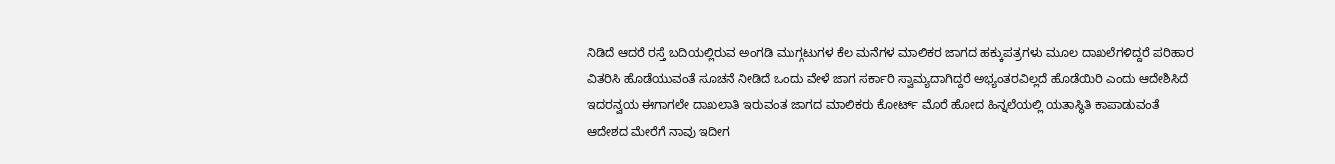ನಿಡಿದೆ ಆದರೆ ರಸ್ತೆ ಬದಿಯಲ್ಲಿರುವ ಅಂಗಡಿ ಮುಗ್ಗಟುಗಳ ಕೆಲ ಮನೆಗಳ ಮಾಲಿಕರ ಜಾಗದ ಹಕ್ಕುಪತ್ರಗಳು ಮೂಲ ದಾಖಲೆಗಳಿದ್ದರೆ ಪರಿಹಾರ ವಿತರಿಸಿ ಹೊಡೆಯುವಂತೆ ಸೂಚನೆ ನೀಡಿದೆ ಒಂದು ವೇಳೆ ಜಾಗ ಸರ್ಕಾರಿ ಸ್ವಾಮ್ಯದಾಗಿದ್ದರೆ ಅಭ್ಯಂತರವಿಲ್ಲದೆ ಹೊಡೆಯಿರಿ ಎಂದು ಆದೇಶಿಸಿದೆ ಇದರನ್ವಯ ಈಗಾಗಲೇ ದಾಖಲಾತಿ ಇರುವಂತ ಜಾಗದ ಮಾಲಿಕರು ಕೋರ್ಟ್ ಮೊರೆ ಹೋದ ಹಿನ್ನಲೆಯಲ್ಲಿ ಯತಾಸ್ಥಿತಿ ಕಾಪಾಡುವಂತೆ‌ ಆದೇಶದ ಮೇರೆಗೆ ನಾವು ಇದೀಗ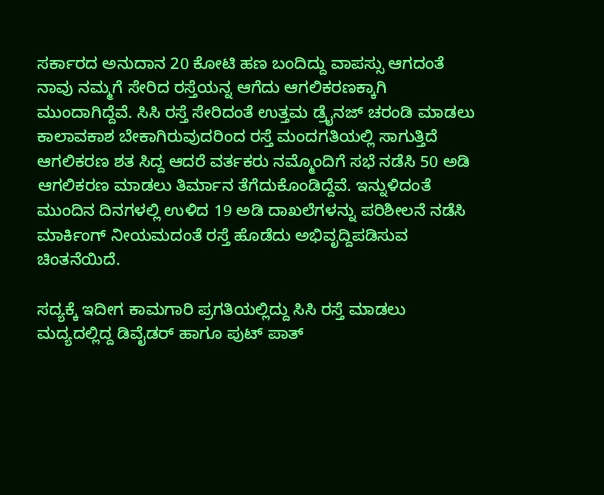ಸರ್ಕಾರದ ಅನುದಾನ 20 ಕೋಟಿ ಹಣ ಬಂದಿದ್ದು ವಾಪಸ್ಸು ಆಗದಂತೆ ನಾವು ನಮ್ಮಗೆ ಸೇರಿದ ರಸ್ತೆಯನ್ನ ಆಗೆದು ಆಗಲಿಕರಣಕ್ಕಾಗಿ ಮುಂದಾಗಿದ್ದೆವೆ. ಸಿಸಿ ರಸ್ತೆ ಸೇರಿದಂತೆ ಉತ್ತಮ ಡ್ರೈನಜ್ ಚರಂಡಿ ಮಾಡಲು ಕಾಲಾವಕಾಶ ಬೇಕಾಗಿರುವುದರಿಂದ ರಸ್ತೆ ಮಂದಗತಿಯಲ್ಲಿ ಸಾಗುತ್ತಿದೆ ಆಗಲಿಕರಣ ಶತ ಸಿದ್ದ ಆದರೆ ವರ್ತಕರು ನಮ್ಮೊಂದಿಗೆ ಸಭೆ ನಡೆಸಿ 50 ಅಡಿ ಆಗಲಿಕರಣ ಮಾಡಲು ತಿರ್ಮಾನ ತೆಗೆದುಕೊಂಡಿದ್ದೆವೆ. ಇನ್ನುಳಿದಂತೆ ಮುಂದಿನ ದಿನಗಳಲ್ಲಿ ಉಳಿದ 19 ಅಡಿ ದಾಖಲೆಗಳನ್ನು ಪರಿಶೀಲನೆ ನಡೆಸಿ ಮಾರ್ಕಿಂಗ್ ನೀಯಮದಂತೆ ರಸ್ತೆ ಹೊಡೆದು ಅಭಿವೃದ್ದಿಪಡಿಸುವ‌ ಚಿಂತನೆಯಿದೆ.

ಸದ್ಯಕ್ಕೆ ಇದೀಗ ಕಾಮಗಾರಿ ಪ್ರಗತಿಯಲ್ಲಿದ್ದು ಸಿಸಿ ರಸ್ತೆ ಮಾಡಲು ಮದ್ಯದಲ್ಲಿದ್ದ ಡಿವೈಡರ್ ಹಾಗೂ ಪುಟ್ ಪಾತ್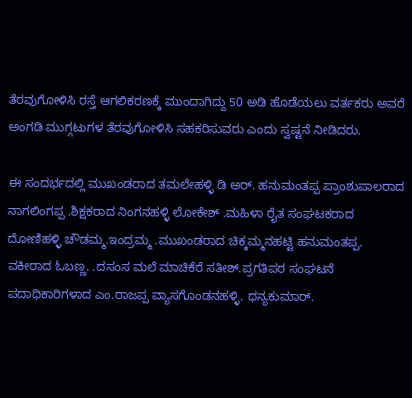ತೆರವುಗೋಳಿಸಿ ರಸ್ತೆ ಆಗಲಿಕರಣಕ್ಕೆ ಮುಂದಾಗಿದ್ದು 50 ಅಡಿ ಹೊಡೆಯಲು ವರ್ತಕರು ಅವರೆ ಅಂಗಡಿ ಮುಗ್ಗಟುಗಳ ತೆರವುಗೋಳಿಸಿ ಸಹಕರಿಸುವರು ಎಂದು ಸ್ವಷ್ಟನೆ‌ ನೀಡಿದರು.

ಈ ಸಂದರ್ಭದಲ್ಲಿ ಮುಖಂಡರಾದ ತಮಲೇಹಳ್ಳಿ‌ ಡಿ ಅರ್. ಹನುಮಂತಪ್ಪ ಪ್ರಾಂಶುಪಾಲರಾದ ನಾಗಲಿಂಗಪ್ಪ .ಶಿಕ್ಷಕರಾದ ನಿಂಗನಹಳ್ಳಿ ಲೋಕೇಶ್ .ಮಹಿಳಾ ರೈತ ಸಂಘಟಕರಾದ ದೋಣಿಹಳ್ಳಿ ಚೌಡಮ್ಮ.ಇಂದ್ರಮ್ಮ .ಮುಖಂಡರಾದ ಚಿಕ್ಕಮ್ಮನಹಟ್ಟಿ ಹನುಮಂತಪ್ಪ. ವಕೀರಾದ ಓಬಣ್ಣ. .ದಸಂಸ ಮಲೆ ಮಾಚಿಕೆರೆ ಸತೀಶ್.ಪ್ರಗತಿಪರ ಸಂಘಟನೆ ಪದಾಧಿಕಾರಿಗಳಾದ ಎಂ.ರಾಜಪ್ಪ ವ್ಯಾಸಗೊಂಡನಹಳ್ಳಿ. ಧನ್ಯಕುಮಾರ್.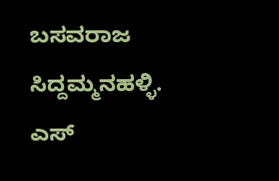ಬಸವರಾಜ ಸಿದ್ದಮ್ಮನಹಳ್ಳಿ. ಎಸ್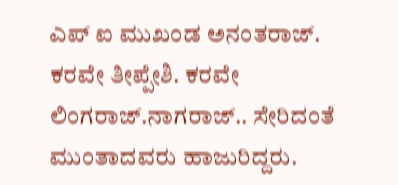ಎಪ್ ಐ ಮುಖಂಡ ಅನಂತರಾಜ್. ಕರವೇ ತೀಪ್ಪೇಶಿ. ಕರವೇ ಲಿಂಗರಾಜ್.ನಾಗರಾಜ್.. ಸೇರಿದಂತೆ ಮುಂತಾದವರು ಹಾಜುರಿದ್ದರು.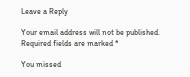Leave a Reply

Your email address will not be published. Required fields are marked *

You missed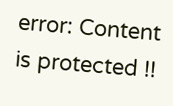error: Content is protected !!